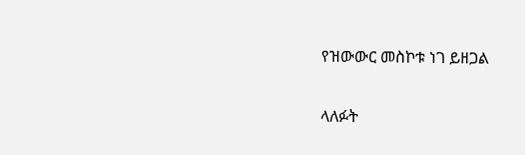የዝውውር መስኮቱ ነገ ይዘጋል

ላለፉት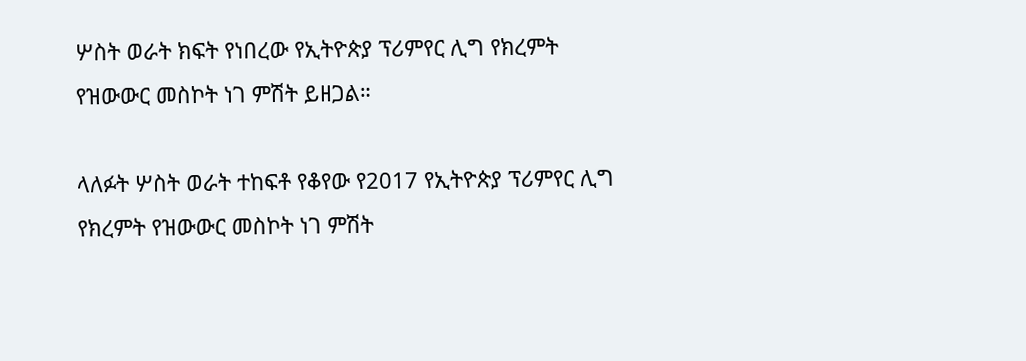ሦስት ወራት ክፍት የነበረው የኢትዮጵያ ፕሪምየር ሊግ የክረምት የዝውውር መስኮት ነገ ምሽት ይዘጋል።

ላለፉት ሦስት ወራት ተከፍቶ የቆየው የ2017 የኢትዮጵያ ፕሪምየር ሊግ የክረምት የዝውውር መስኮት ነገ ምሽት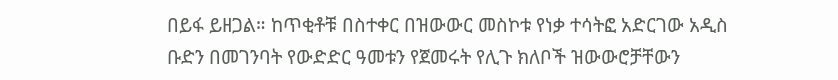በይፋ ይዘጋል። ከጥቂቶቹ በስተቀር በዝውውር መስኮቱ የነቃ ተሳትፎ አድርገው አዲስ ቡድን በመገንባት የውድድር ዓመቱን የጀመሩት የሊጉ ክለቦች ዝውውሮቻቸውን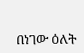በነገው ዕለት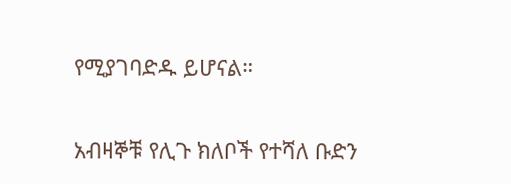የሚያገባድዱ ይሆናል።

አብዛኞቹ የሊጉ ክለቦች የተሻለ ቡድን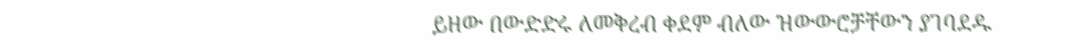ይዘው በውድድሩ ለመቅረብ ቀደም ብለው ዝውውሮቻቸውን ያገባደዱ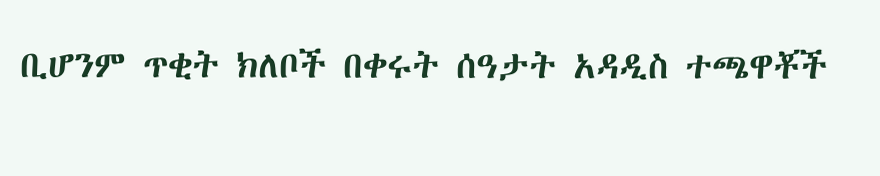ቢሆንም ጥቂት ክለቦች በቀሩት ሰዓታት አዳዲስ ተጫዋቾች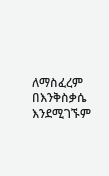ለማስፈረም በእንቅስቃሴ እንደሚገኙም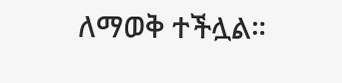ለማወቅ ተችሏል።